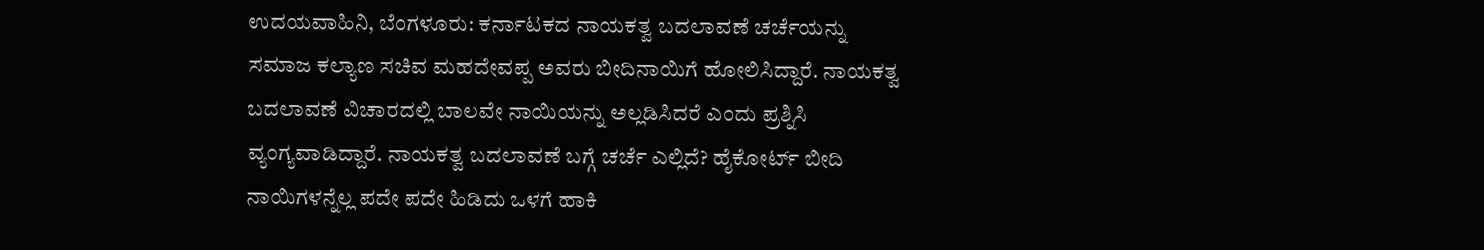ಉದಯವಾಹಿನಿ, ಬೆಂಗಳೂರು: ಕರ್ನಾಟಕದ ನಾಯಕತ್ವ ಬದಲಾವಣೆ ಚರ್ಚೆಯನ್ನು ಸಮಾಜ ಕಲ್ಯಾಣ ಸಚಿವ ಮಹದೇವಪ್ಪ ಅವರು ಬೀದಿನಾಯಿಗೆ ಹೋಲಿಸಿದ್ದಾರೆ. ನಾಯಕತ್ವ ಬದಲಾವಣೆ ವಿಚಾರದಲ್ಲಿ ಬಾಲವೇ ನಾಯಿಯನ್ನು ಅಲ್ಲಡಿಸಿದರೆ ಎಂದು ಪ್ರಶ್ನಿಸಿ ವ್ಯಂಗ್ಯವಾಡಿದ್ದಾರೆ. ನಾಯಕತ್ವ ಬದಲಾವಣೆ ಬಗ್ಗೆ ಚರ್ಚೆ ಎಲ್ಲಿದೆ? ಹೈಕೋರ್ಟ್ ಬೀದಿ ನಾಯಿಗಳನ್ನೆಲ್ಲ ಪದೇ ಪದೇ ಹಿಡಿದು ಒಳಗೆ ಹಾಕಿ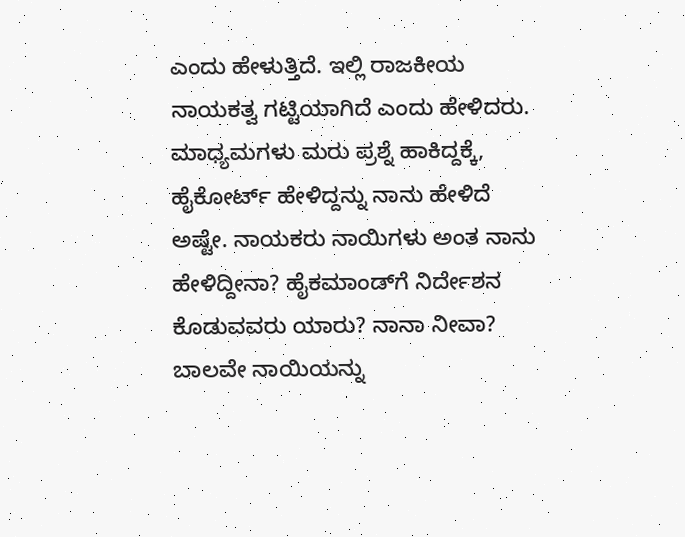ಎಂದು ಹೇಳುತ್ತಿದೆ. ಇಲ್ಲಿ ರಾಜಕೀಯ ನಾಯಕತ್ವ ಗಟ್ಟಿಯಾಗಿದೆ ಎಂದು ಹೇಳಿದರು.
ಮಾಧ್ಯಮಗಳು ಮರು ಪ್ರಶ್ನೆ ಹಾಕಿದ್ದಕ್ಕೆ, ಹೈಕೋರ್ಟ್ ಹೇಳಿದ್ದನ್ನು ನಾನು ಹೇಳಿದೆ ಅಷ್ಟೇ. ನಾಯಕರು ನಾಯಿಗಳು ಅಂತ ನಾನು ಹೇಳಿದ್ದೀನಾ? ಹೈಕಮಾಂಡ್‌ಗೆ ನಿರ್ದೇಶನ ಕೊಡುವವರು ಯಾರು? ನಾನಾ ನೀವಾ? ಬಾಲವೇ ನಾಯಿಯನ್ನು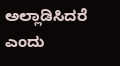ಅಲ್ಲಾಡಿಸಿದರೆ ಎಂದು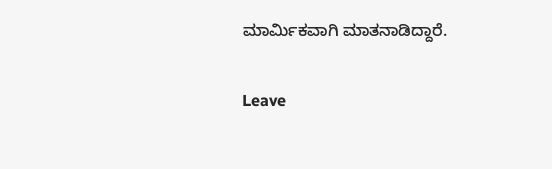ಮಾರ್ಮಿಕವಾಗಿ ಮಾತನಾಡಿದ್ದಾರೆ.

Leave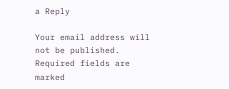a Reply

Your email address will not be published. Required fields are marked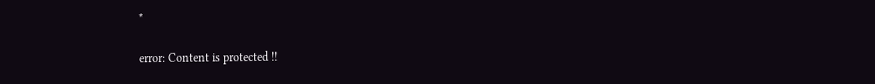*

error: Content is protected !!